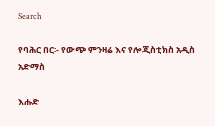Search

የባሕር በር፡- የውጭ ምንዛሬ እና የሎጂስቲክስ አዲስ አድማስ

እሑድ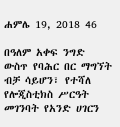ሐምሌ 19, 2018 46

በዓለም አቀፍ ንግድ ውስጥ የባሕር በር ማግኘት ብቻ ሳይሆን፣ የተሻለ የሎጂስቲክስ ሥርዓት መገንባት የአንድ ሀገርን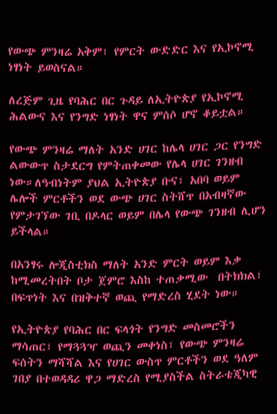የውጭ ምንዛሬ አቅም፣ የምርት ውድድር እና የኢኮኖሚ ነፃነት ይወስናል።

ለረጅም ጊዜ የባሕር በር ጉዳይ ለኢትዮጵያ የኢኮኖሚ ሕልውና እና የንግድ ነፃነት ዋና ምሰሶ ሆኖ ቆይቷል።

የውጭ ምንዛሬ ማለት አንድ ሀገር ከሌላ ሀገር ጋር የንግድ ልውውጥ ስታደርግ የምትጠቀመው የሌላ ሀገር ገንዘብ ነው።ለዓብነትም ያህል ኢትዮጵያ ቡና፣ አበባ ወይም ሌሎች ምርቶችን ወደ ውጭ ሀገር ስትሸጥ በአብዛኛው የምታገኘው ገቢ በዶላር ወይም በሌላ የውጭ ገንዘብ ሊሆን ይችላል።

በአንፃሩ ሎጂስቲክስ ማለት አንድ ምርት ወይም እቃ ከሚመረትበት ቦታ ጀምሮ እስከ ተጠቃሚው  በትክክል፣ በፍጥነት እና በዝቅተኛ ወጪ የማድረስ ሂደት ነው።

የኢትዮጵያ የባሕር በር ፍላጎት የንግድ መስመሮችን ማሳጠር፣ የማጓጓዣ ወጪን መቀነስ፣ የውጭ ምንዛሬ ፍሰትን ማሻሻል እና የሀገር ውስጥ ምርቶችን ወደ ዓለም ገበያ በተወዳዳሪ ዋጋ ማድረስ የሚያስችል ስትራቴጂካዊ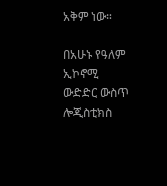አቅም ነው።

በአሁኑ የዓለም ኢኮኖሚ ውድድር ውስጥ ሎጂስቲክስ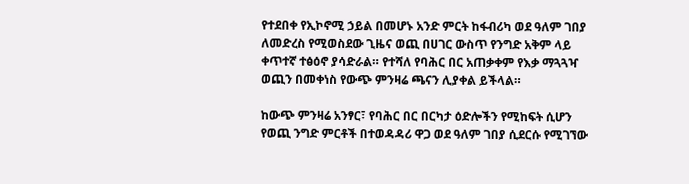የተደበቀ የኢኮኖሚ ኃይል በመሆኑ አንድ ምርት ከፋብሪካ ወደ ዓለም ገበያ ለመድረስ የሚወስደው ጊዜና ወጪ በሀገር ውስጥ የንግድ አቅም ላይ ቀጥተኛ ተፅዕኖ ያሳድራል። የተሻለ የባሕር በር አጠቃቀም የእቃ ማጓጓዣ ወጪን በመቀነስ የውጭ ምንዛሬ ጫናን ሊያቀል ይችላል።

ከውጭ ምንዛሬ አንፃር፣ የባሕር በር በርካታ ዕድሎችን የሚከፍት ሲሆን የወጪ ንግድ ምርቶች በተወዳዳሪ ዋጋ ወደ ዓለም ገበያ ሲደርሱ የሚገኘው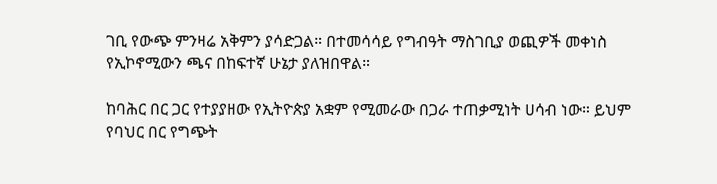ገቢ የውጭ ምንዛሬ አቅምን ያሳድጋል። በተመሳሳይ የግብዓት ማስገቢያ ወጪዎች መቀነስ የኢኮኖሚውን ጫና በከፍተኛ ሁኔታ ያለዝበዋል።

ከባሕር በር ጋር የተያያዘው የኢትዮጵያ አቋም የሚመራው በጋራ ተጠቃሚነት ሀሳብ ነው። ይህም የባህር በር የግጭት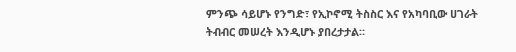ምንጭ ሳይሆኑ የንግድ፣ የኢኮኖሚ ትስስር እና የአካባቢው ሀገራት ትብብር መሠረት እንዲሆኑ ያበረታታል።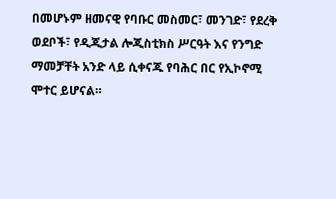በመሆኑም ዘመናዊ የባቡር መስመር፣ መንገድ፣ የደረቅ ወደቦች፣ የዲጂታል ሎጂስቲክስ ሥርዓት እና የንግድ ማመቻቸት አንድ ላይ ሲቀናጁ የባሕር በር የኢኮኖሚ ሞተር ይሆናል።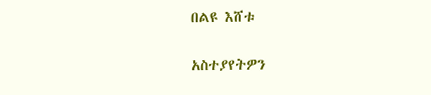በልዩ እሸቱ

አስተያየትዎን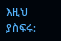እዚህ ያስፍሩ: